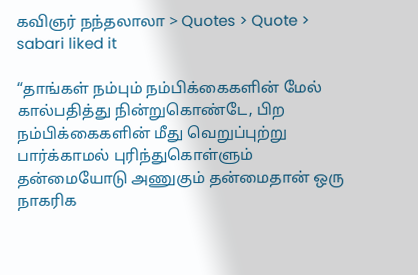கவிஞர் நந்தலாலா > Quotes > Quote > sabari liked it

“தாங்கள் நம்பும் நம்பிக்கைகளின் மேல் கால்பதித்து நின்றுகொண்டே, பிற நம்பிக்கைகளின் மீது வெறுப்புற்று பார்க்காமல் புரிந்துகொள்ளும் தன்மையோடு அணுகும் தன்மைதான் ஒரு நாகரிக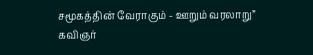சமூகத்தின் வேராகும் - ஊறும் வரலாறு”
கவிஞர்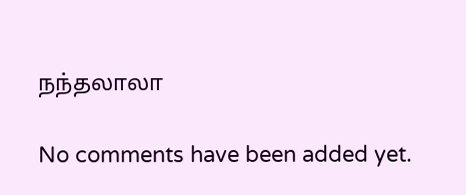நந்தலாலா

No comments have been added yet.